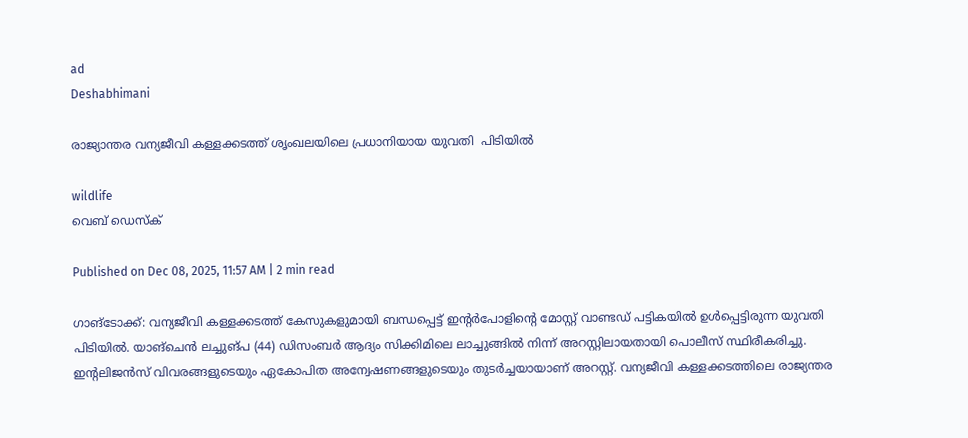ad
Deshabhimani

രാജ്യാന്തര വന്യജീവി കള്ളക്കടത്ത് ശൃംഖലയിലെ പ്രധാനിയായ യുവതി  പിടിയിൽ

wildlife
വെബ് ഡെസ്ക്

Published on Dec 08, 2025, 11:57 AM | 2 min read

ഗാങ്ടോക്ക്: വന്യജീവി കള്ളക്കടത്ത് കേസുകളുമായി ബന്ധപ്പെട്ട് ഇന്റർപോളിന്റെ മോസ്റ്റ് വാണ്ടഡ് പട്ടികയിൽ ഉൾപ്പെട്ടിരുന്ന യുവതി പിടിയിൽ. യാങ്‌ചെൻ ലച്ചുങ്‌പ (44) ഡിസംബർ ആദ്യം സിക്കിമിലെ ലാച്ചുങ്ങിൽ നിന്ന് അറസ്റ്റിലായതായി പൊലീസ് സ്ഥിരീകരിച്ചു. ഇന്റലിജൻസ് വിവരങ്ങളുടെയും ഏകോപിത അന്വേഷണങ്ങളുടെയും തുടർച്ചയായാണ് അറസ്റ്റ്. വന്യജീവി കള്ളക്കടത്തിലെ രാജ്യന്തര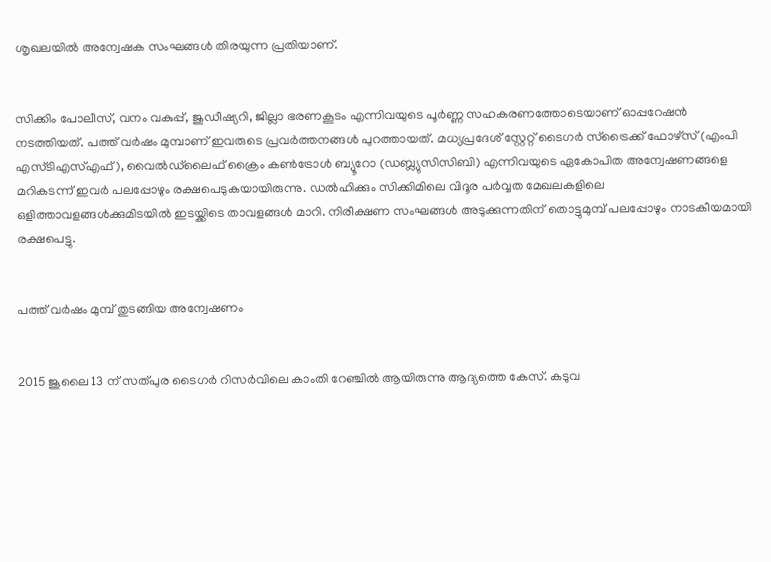ശൃഖലയിൽ അന്വേഷക സംഘങ്ങൾ തിരയുന്ന പ്രതിയാണ്.


സിക്കിം പോലീസ്, വനം വകുപ്പ്, ജുഡീഷ്യറി, ജില്ലാ ഭരണകൂടം എന്നിവയുടെ പൂർണ്ണ സഹകരണത്തോടെയാണ് ഓപ്പറേഷൻ നടത്തിയത്. പത്ത് വർഷം മുമ്പാണ് ഇവരുടെ പ്രവർത്തനങ്ങൾ പുറത്തായത്. മധ്യപ്രദേശ് സ്റ്റേറ്റ് ടൈഗർ സ്ട്രൈക്ക് ഫോഴ്‌സ് (എംപി എസ്ടിഎസ്എഫ്), വൈൽഡ്‌ലൈഫ് ക്രൈം കൺട്രോൾ ബ്യൂറോ (ഡബ്ല്യുസിസിബി) എന്നിവയുടെ ഏകോപിത അന്വേഷണങ്ങളെ മറികടന്ന് ഇവർ പലപ്പോഴും രക്ഷപെടുകയായിരുന്നു. ഡൽഹിക്കും സിക്കിമിലെ വിദൂര പർവ്വത മേഖലകളിലെ ഒളിത്താവളങ്ങൾക്കുമിടയിൽ ഇടയ്ക്കിടെ താവളങ്ങൾ മാറി. നിരീക്ഷണ സംഘങ്ങൾ അടുക്കുന്നതിന് തൊട്ടുമുമ്പ് പലപ്പോഴും നാടകീയമായി രക്ഷപെട്ടു.


പത്ത് വർഷം മുമ്പ് തുടങ്ങിയ അന്വേഷണം


2015 ജൂലൈ 13 ന് സത്പുര ടൈഗർ റിസർവിലെ കാംതി റേഞ്ചിൽ ആയിരുന്നു ആദ്യത്തെ കേസ്. കടുവ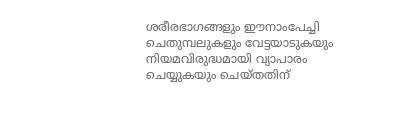ശരീരഭാഗങ്ങളും ഈനാംപേച്ചി ചെതുമ്പലുകളും വേട്ടയാടുകയും നിയമവിരുദ്ധമായി വ്യാപാരം ചെയ്യുകയും ചെയ്തതിന്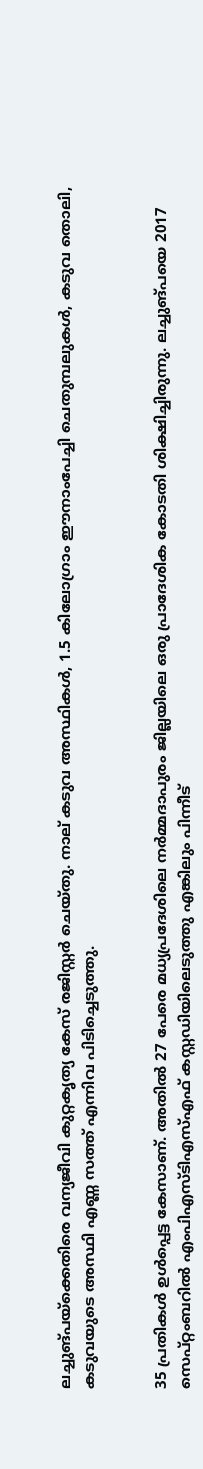ലച്ചുങ്‌പയ്‌ക്കെതിരെ വന്യജീവി കുറ്റകൃത്യ കേസ് രജിസ്റ്റർ ചെയ്തു. നാല് കടുവ അസ്ഥികൾ, 1.5 കിലോഗ്രാം ഈനാംപേച്ചി ചെതുമ്പലുകൾ, കടുവ തൊലി, കടുവയുടെ അസ്ഥി എണ്ണ സത്ത് എന്നിവ പിടിച്ചെടുത്തു.


35 പ്രതികൾ ഉൾപ്പെട്ട കേസാണ്. അതിൽ 27 പേരെ മധ്യപ്രദേശിലെ നർമ്മദാപുരം ജില്ലയിലെ ഒരു പ്രാദേശിക കോടതി ശിക്ഷിച്ചിരുന്നു. ലച്ചുങ്പയെ 2017 സെപ്റ്റംബറിൽ എംപിഎസ്ടിഎസ്എഫ് കസ്റ്റഡിയിലെടുത്തു എങ്കിലും പിന്നീട്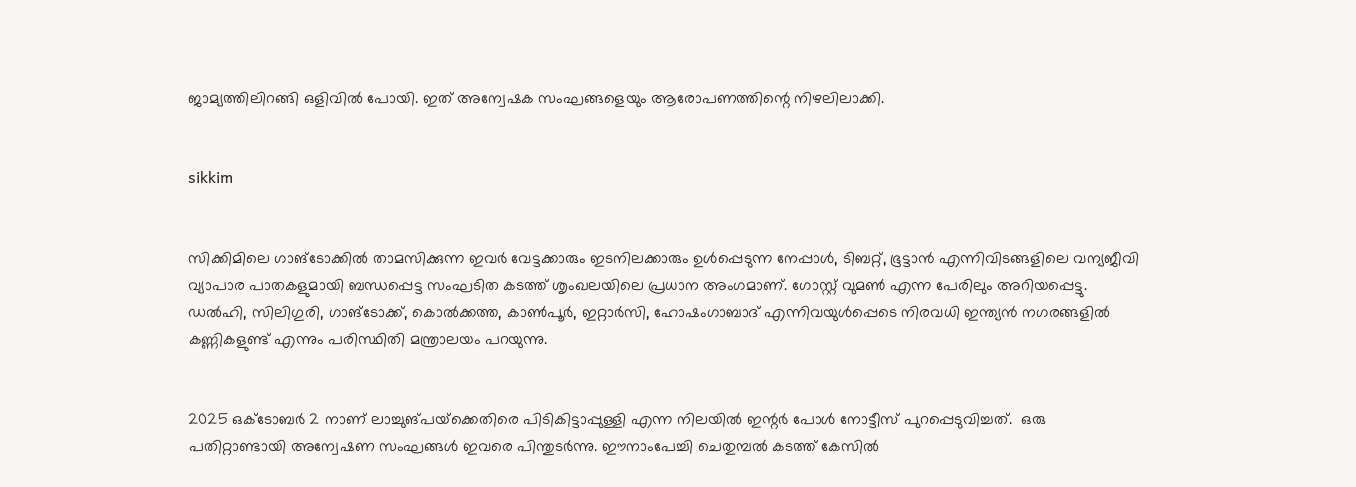ജാമ്യത്തിലിറങ്ങി ഒളിവിൽ പോയി. ഇത് അന്വേഷക സംഘങ്ങളെയും ആരോപണത്തിന്റെ നിഴലിലാക്കി.


sikkim


സിക്കിമിലെ ഗാങ്‌ടോക്കിൽ താമസിക്കുന്ന ഇവർ വേട്ടക്കാരും ഇടനിലക്കാരും ഉൾപ്പെടുന്ന നേപ്പാൾ, ടിബറ്റ്, ഭൂട്ടാൻ എന്നിവിടങ്ങളിലെ വന്യജീവി വ്യാപാര പാതകളുമായി ബന്ധപ്പെട്ട സംഘടിത കടത്ത് ശൃംഖലയിലെ പ്രധാന അംഗമാണ്. ഗോസ്റ്റ് വുമൺ എന്ന പേരിലും അറിയപ്പെട്ടു.  ഡൽഹി, സിലിഗുരി, ഗാങ്‌ടോക്ക്, കൊൽക്കത്ത, കാൺപൂർ, ഇറ്റാർസി, ഹോഷംഗാബാദ് എന്നിവയുൾപ്പെടെ നിരവധി ഇന്ത്യൻ നഗരങ്ങളിൽ കണ്ണികളുണ്ട് എന്നും പരിസ്ഥിതി മന്ത്രാലയം പറയുന്നു.


2025 ഒക്ടോബർ 2 നാണ് ലാച്ചുങ്‌പയ്‌ക്കെതിരെ പിടികിട്ടാപ്പുള്ളി എന്ന നിലയിൽ ഇന്റർ പോൾ നോട്ടീസ് പുറപ്പെടുവിച്ചത്.  ഒരു പതിറ്റാണ്ടായി അന്വേഷണ സംഘങ്ങൾ ഇവരെ പിന്തുടർന്നു. ഈനാംപേച്ചി ചെതുമ്പൽ കടത്ത് കേസിൽ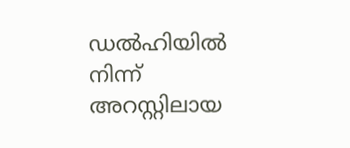ഡൽഹിയിൽ നിന്ന് അറസ്റ്റിലായ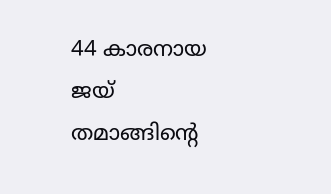44 കാരനായ ജയ് തമാങ്ങിന്റെ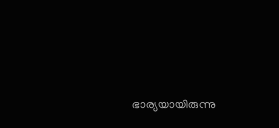ഭാര്യയായിരുന്നു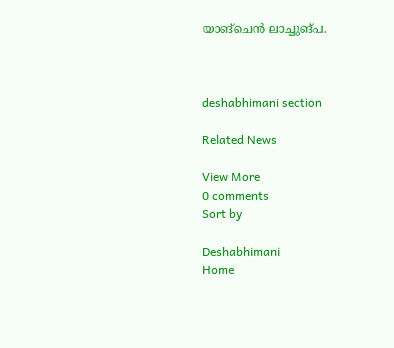യാങ്‌ചെൻ ലാച്ചുങ്‌പ.



deshabhimani section

Related News

View More
0 comments
Sort by

Deshabhimani
Home